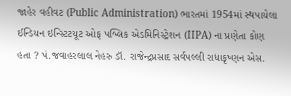જાહેર વહીવટ (Public Administration) ભારતમાં 1954માં સ્થપાયેલા ઈન્ડિયન ઇન્સ્ટિટયૂટ ઓફ પબ્લિક એડમિનિસ્ટ્રેશન (IIPA) ના પ્રણેતા કોણ હતા ? પં.જવાહરલાલ નેહરુ ડૉ. રાજેન્દ્રપ્રસાદ સર્વપલ્લી રાધાકૃષ્ણન એસ.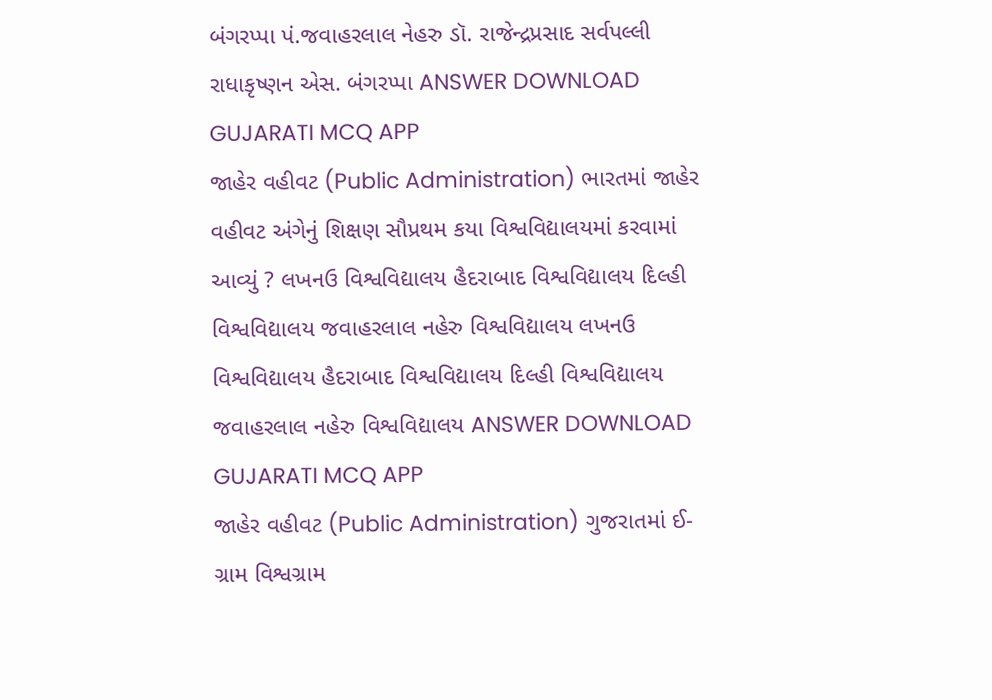બંગરપ્પા પં.જવાહરલાલ નેહરુ ડૉ. રાજેન્દ્રપ્રસાદ સર્વપલ્લી રાધાકૃષ્ણન એસ. બંગરપ્પા ANSWER DOWNLOAD GUJARATI MCQ APP
જાહેર વહીવટ (Public Administration) ભારતમાં જાહેર વહીવટ અંગેનું શિક્ષણ સૌપ્રથમ કયા વિશ્વવિદ્યાલયમાં કરવામાં આવ્યું ? લખનઉ વિશ્વવિદ્યાલય હૈદરાબાદ વિશ્વવિદ્યાલય દિલ્હી વિશ્વવિદ્યાલય જવાહરલાલ નહેરુ વિશ્વવિદ્યાલય લખનઉ વિશ્વવિદ્યાલય હૈદરાબાદ વિશ્વવિદ્યાલય દિલ્હી વિશ્વવિદ્યાલય જવાહરલાલ નહેરુ વિશ્વવિદ્યાલય ANSWER DOWNLOAD GUJARATI MCQ APP
જાહેર વહીવટ (Public Administration) ગુજરાતમાં ઈ-ગ્રામ વિશ્વગ્રામ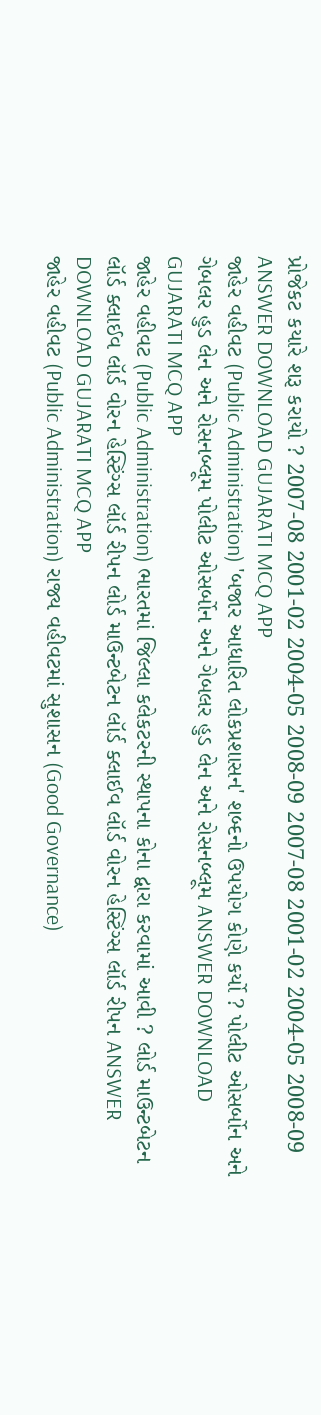પ્રોજેકટ કયારે શરૂ કરાયો ? 2007-08 2001-02 2004-05 2008-09 2007-08 2001-02 2004-05 2008-09 ANSWER DOWNLOAD GUJARATI MCQ APP
જાહેર વહીવટ (Public Administration) 'બજાર આધારિત લોકપ્રશાસન' શબ્દનો ઉપયોગ કોણે કર્યો ? પોલીટ ઓસર્બોન અને ગેબલર હુડ લેન અને રોસનબ્લૂમ પોલીટ ઓસર્બોન અને ગેબલર હુડ લેન અને રોસનબ્લૂમ ANSWER DOWNLOAD GUJARATI MCQ APP
જાહેર વહીવટ (Public Administration) ભારતમાં જિલ્લા કલેકટરની સ્થાપના કોના દ્વારા કરવામાં આવી ? લોર્ડ માઉન્ટબેટન લૉર્ડ ક્લાઈવ લૉર્ડ વોરન હેસ્ટિંગ્સ લૉર્ડ રીપન લોર્ડ માઉન્ટબેટન લૉર્ડ ક્લાઈવ લૉર્ડ વોરન હેસ્ટિંગ્સ લૉર્ડ રીપન ANSWER DOWNLOAD GUJARATI MCQ APP
જાહેર વહીવટ (Public Administration) રાજ્ય વહીવટમાં સુશાસન (Good Governance)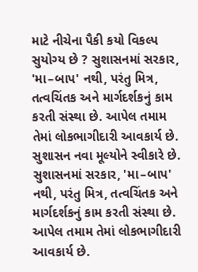માટે નીચેના પૈકી કયો વિકલ્પ સુયોગ્ય છે ? સુશાસનમાં સરકાર, 'મા–બાપ' નથી, પરંતુ મિત્ર, તત્વચિંતક અને માર્ગદર્શકનું કામ કરતી સંસ્થા છે. આપેલ તમામ તેમાં લોકભાગીદારી આવકાર્ય છે. સુશાસન નવા મૂલ્યોને સ્વીકારે છે. સુશાસનમાં સરકાર, 'મા–બાપ' નથી, પરંતુ મિત્ર, તત્વચિંતક અને માર્ગદર્શકનું કામ કરતી સંસ્થા છે. આપેલ તમામ તેમાં લોકભાગીદારી આવકાર્ય છે.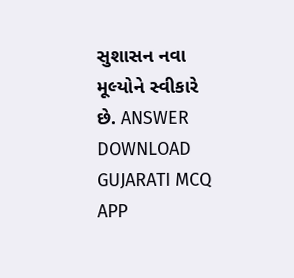સુશાસન નવા મૂલ્યોને સ્વીકારે છે. ANSWER DOWNLOAD GUJARATI MCQ APP